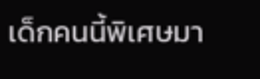เด็กคนนี้พิเศษมา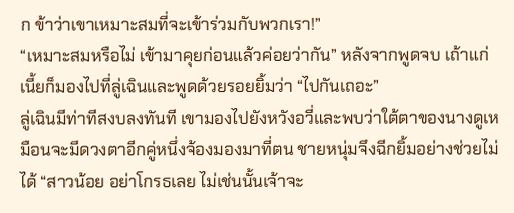ก ข้าว่าเขาเหมาะสมที่จะเข้าร่วมกับพวกเรา!”
“เหมาะสมหรือไม่ เข้ามาคุยก่อนแล้วค่อยว่ากัน” หลังจากพูดจบ เถ้าแก่เนี้ยก็มองไปที่ลู่เฉินและพูดด้วยรอยยิ้มว่า “ไปกันเถอะ”
ลู่เฉินมีท่าทีสงบลงทันที เขามองไปยังหวังอวี่และพบว่าใต้ตาของนางดูเหมือนจะมีดวงตาอีกคู่หนึ่งจ้องมองมาที่ตน ชายหนุ่มจึงฉีกยิ้มอย่างช่วยไม่ได้ “สาวน้อย อย่าโกรธเลย ไม่เช่นนั้นเจ้าจะ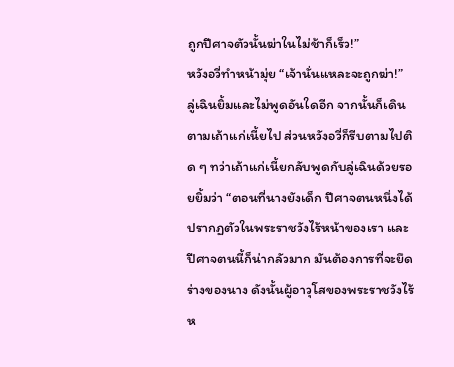ถูกปีศาจตัวนั้นฆ่าในไม่ช้าก็เร็ว!”
หวังอวี่ทำหน้ามุ่ย “เจ้านั่นแหละจะถูกฆ่า!”
ลู่เฉินยิ้มและไม่พูดอันใดอีก จากนั้นก็เดินตามเถ้าแก่เนี้ยไป ส่วนหวังอวี่ก็รีบตามไปติด ๆ ทว่าเถ้าแก่เนี้ยกลับพูดกับลู่เฉินด้วยรอยยิ้มว่า “ตอนที่นางยังเด็ก ปีศาจตนหนึ่งได้ปรากฏตัวในพระราชวังไร้หน้าของเรา และปีศาจตนนี้ก็น่ากลัวมาก มันต้องการที่จะยึดร่างของนาง ดังนั้นผู้อาวุโสของพระราชวังไร้ห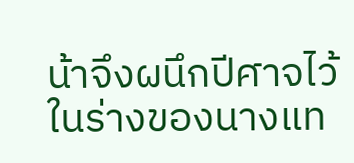น้าจึงผนึกปีศาจไว้ในร่างของนางแท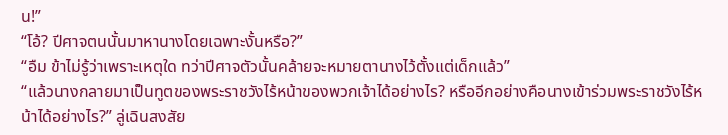น!”
“โอ้? ปีศาจตนนั้นมาหานางโดยเฉพาะงั้นหรือ?”
“อืม ข้าไม่รู้ว่าเพราะเหตุใด ทว่าปีศาจตัวนั้นคล้ายจะหมายตานางไว้ตั้งแต่เด็กแล้ว”
“แล้วนางกลายมาเป็นทูตของพระราชวังไร้หน้าของพวกเจ้าได้อย่างไร? หรืออีกอย่างคือนางเข้าร่วมพระราชวังไร้หน้าได้อย่างไร?” ลู่เฉินสงสัย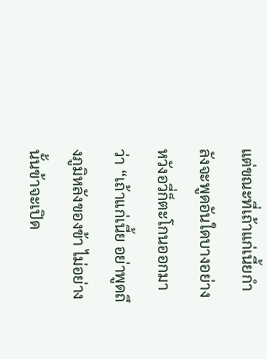แต่ขณะที่เถ้าแก่เนี้ยกำลังจะพูดอันใดบางอย่าง หวังอวี่ก็ตะโกนออกมาว่า “เถ้าแก่เนี้ย อย่าพูดถึงภูมิหลังของข้า ไม่อย่างนั้นข้าจะเปิด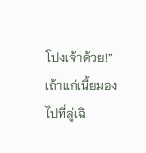โปงเจ้าด้วย!”
เถ้าแก่เนี้ยมองไปที่ลู่เฉิ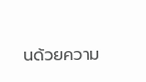นด้วยความ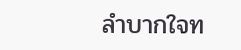ลำบากใจท